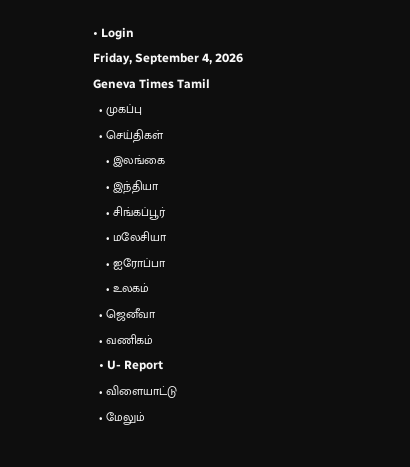• Login
Friday, September 4, 2026
Geneva Times Tamil
  • முகப்பு
  • செய்திகள்
    • இலங்கை
    • இந்தியா
    • சிங்கப்பூர்
    • மலேசியா
    • ஐரோப்பா
    • உலகம்
  • ஜெனீவா
  • வணிகம்
  • U- Report
  • விளையாட்டு
  • மேலும்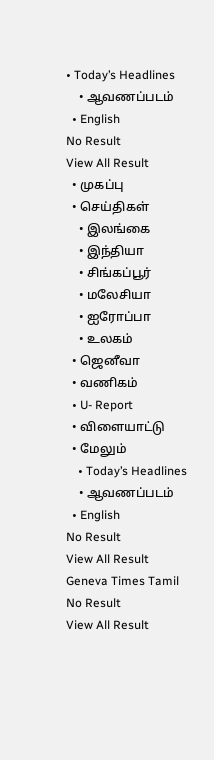• Today’s Headlines
    • ஆவணப்படம்
  • English
No Result
View All Result
  • முகப்பு
  • செய்திகள்
    • இலங்கை
    • இந்தியா
    • சிங்கப்பூர்
    • மலேசியா
    • ஐரோப்பா
    • உலகம்
  • ஜெனீவா
  • வணிகம்
  • U- Report
  • விளையாட்டு
  • மேலும்
    • Today’s Headlines
    • ஆவணப்படம்
  • English
No Result
View All Result
Geneva Times Tamil
No Result
View All Result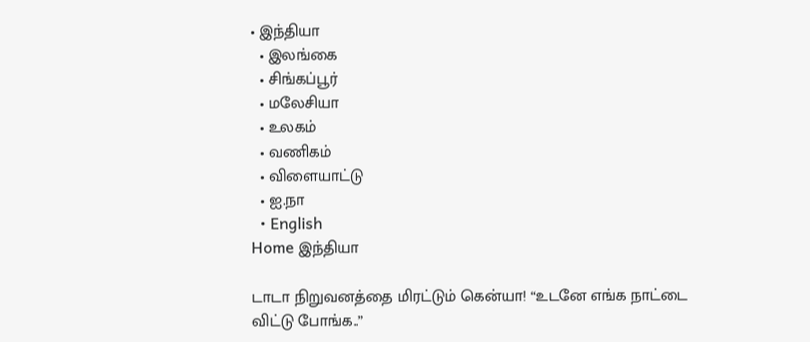• இந்தியா
  • இலங்கை
  • சிங்கப்பூர்
  • மலேசியா
  • உலகம்
  • வணிகம்
  • விளையாட்டு
  • ஐ.நா
  • English
Home இந்தியா

டாடா நிறுவனத்தை மிரட்டும் கென்யா! “உடனே எங்க நாட்டை விட்டு போங்க..”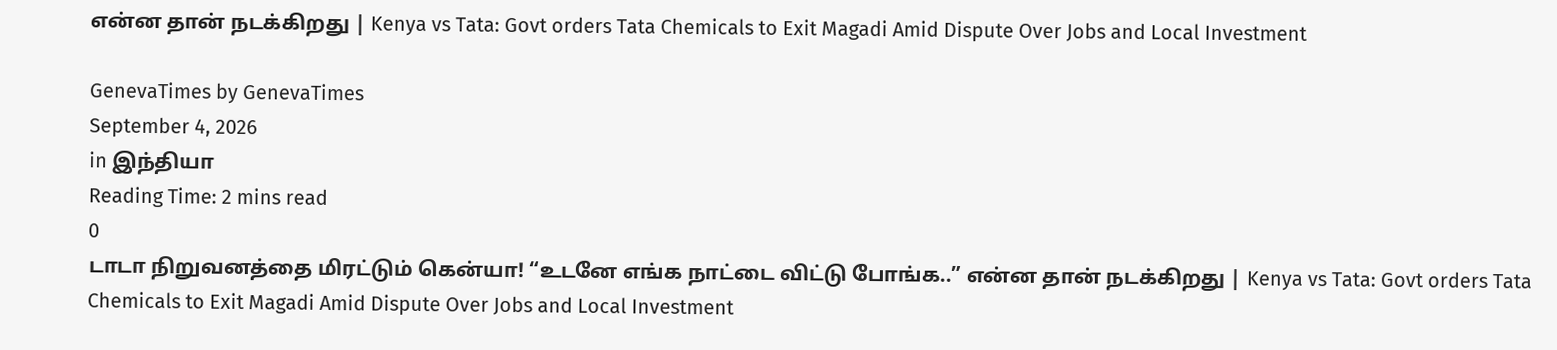என்ன தான் நடக்கிறது | Kenya vs Tata: Govt orders Tata Chemicals to Exit Magadi Amid Dispute Over Jobs and Local Investment

GenevaTimes by GenevaTimes
September 4, 2026
in இந்தியா
Reading Time: 2 mins read
0
டாடா நிறுவனத்தை மிரட்டும் கென்யா! “உடனே எங்க நாட்டை விட்டு போங்க..” என்ன தான் நடக்கிறது | Kenya vs Tata: Govt orders Tata Chemicals to Exit Magadi Amid Dispute Over Jobs and Local Investment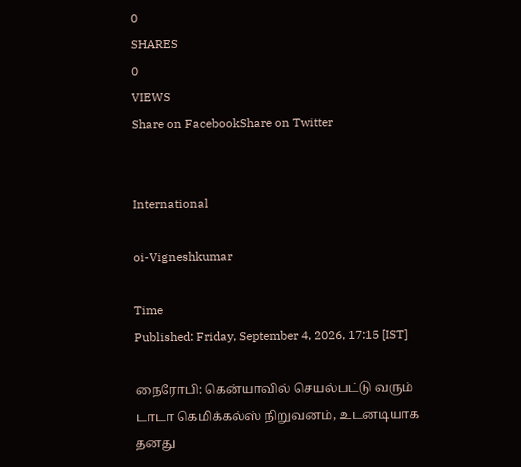0
SHARES
0
VIEWS
Share on FacebookShare on Twitter


International

oi-Vigneshkumar

Time
Published: Friday, September 4, 2026, 17:15 [IST]

நைரோபி: கென்யாவில் செயல்பட்டு வரும் டாடா கெமிக்கல்ஸ் நிறுவனம், உடனடியாக தனது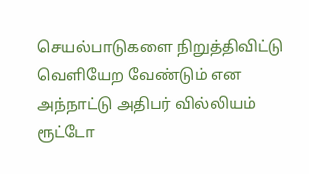செயல்பாடுகளை நிறுத்திவிட்டு வெளியேற வேண்டும் என அந்நாட்டு அதிபர் வில்லியம் ரூட்டோ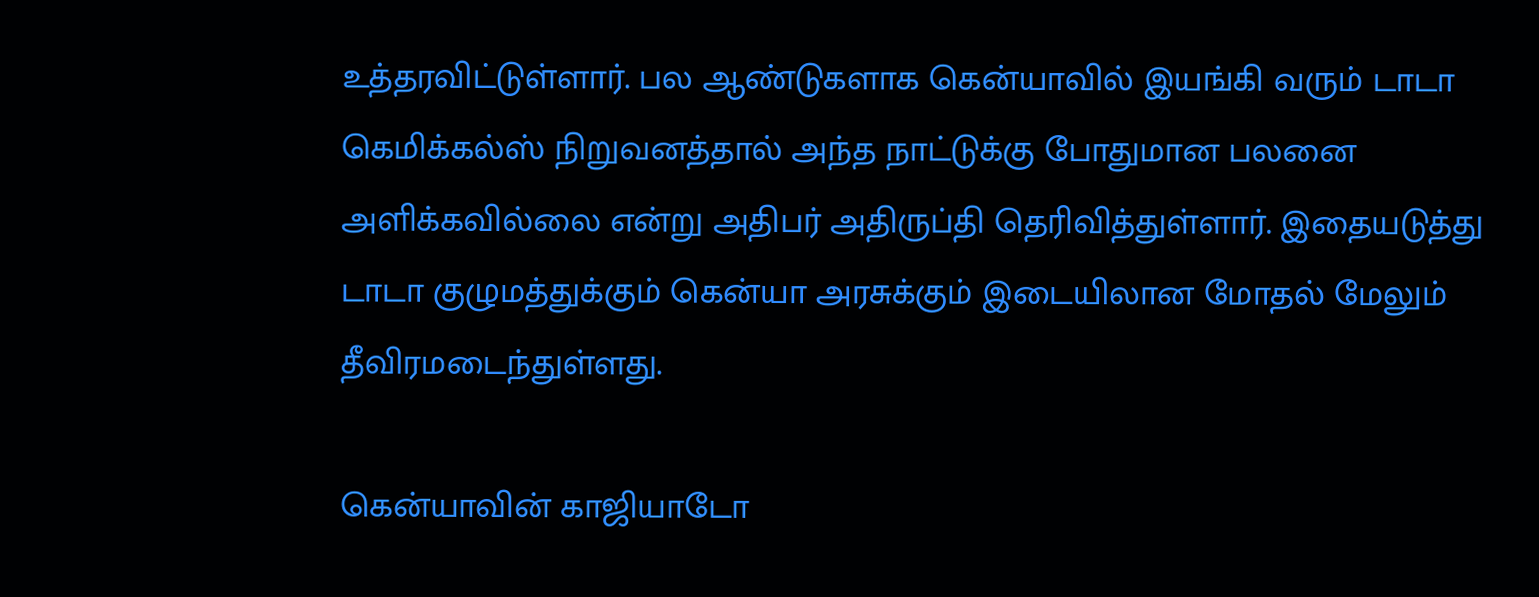உத்தரவிட்டுள்ளார். பல ஆண்டுகளாக கென்யாவில் இயங்கி வரும் டாடா கெமிக்கல்ஸ் நிறுவனத்தால் அந்த நாட்டுக்கு போதுமான பலனை அளிக்கவில்லை என்று அதிபர் அதிருப்தி தெரிவித்துள்ளார். இதையடுத்து டாடா குழுமத்துக்கும் கென்யா அரசுக்கும் இடையிலான மோதல் மேலும் தீவிரமடைந்துள்ளது.

கென்யாவின் காஜியாடோ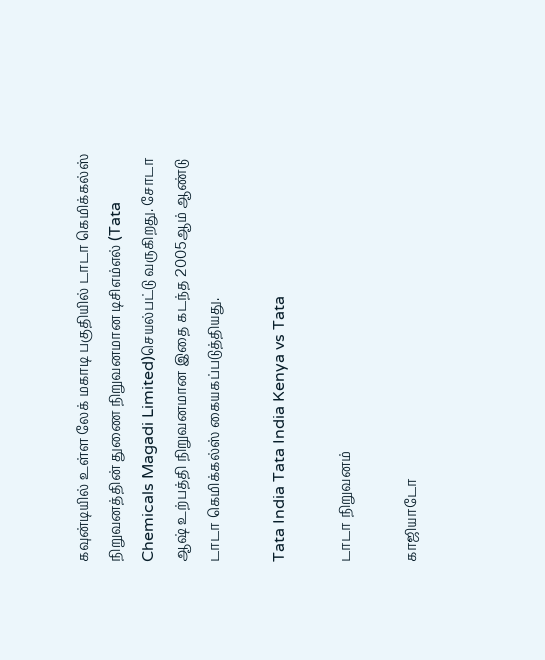கவுன்டியில் உள்ள லேக் மகாடி பகுதியில் டாடா கெமிக்கல்ஸ் நிறுவனத்தின் துணை நிறுவனமான டிசிஎம்எல் (Tata Chemicals Magadi Limited)செயல்பட்டு வருகிறது. சோடா ஆஷ் உற்பத்தி நிறுவனமான இதை கடந்த 2005ஆம் ஆண்டு டாடா கெமிக்கல்ஸ் கையகப்படுத்தியது.

Tata India Tata India Kenya vs Tata

டாடா நிறுவனம்

காஜியாடோ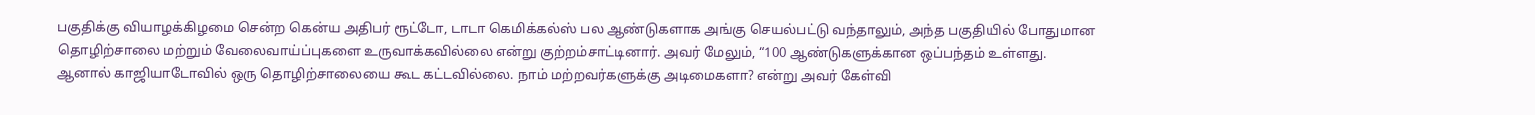பகுதிக்கு வியாழக்கிழமை சென்ற கென்ய அதிபர் ரூட்டோ, டாடா கெமிக்கல்ஸ் பல ஆண்டுகளாக அங்கு செயல்பட்டு வந்தாலும், அந்த பகுதியில் போதுமான தொழிற்சாலை மற்றும் வேலைவாய்ப்புகளை உருவாக்கவில்லை என்று குற்றம்சாட்டினார். அவர் மேலும், “100 ஆண்டுகளுக்கான ஒப்பந்தம் உள்ளது. ஆனால் காஜியாடோவில் ஒரு தொழிற்சாலையை கூட கட்டவில்லை. நாம் மற்றவர்களுக்கு அடிமைகளா? என்று அவர் கேள்வி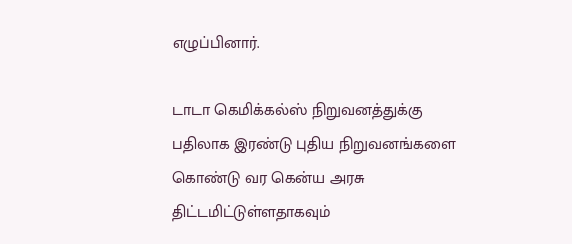எழுப்பினார்.

டாடா கெமிக்கல்ஸ் நிறுவனத்துக்கு பதிலாக இரண்டு புதிய நிறுவனங்களை கொண்டு வர கென்ய அரசு திட்டமிட்டுள்ளதாகவும்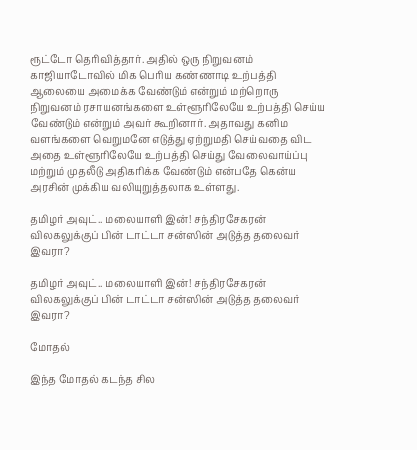ரூட்டோ தெரிவித்தார். அதில் ஒரு நிறுவனம் காஜியாடோவில் மிக பெரிய கண்ணாடி உற்பத்தி ஆலையை அமைக்க வேண்டும் என்றும் மற்றொரு நிறுவனம் ரசாயனங்களை உள்ளூரிலேயே உற்பத்தி செய்ய வேண்டும் என்றும் அவர் கூறினார். அதாவது கனிம வளங்களை வெறுமனே எடுத்து ஏற்றுமதி செய்வதை விட அதை உள்ளூரிலேயே உற்பத்தி செய்து வேலைவாய்ப்பு மற்றும் முதலீடு அதிகரிக்க வேண்டும் என்பதே கென்ய அரசின் முக்கிய வலியுறுத்தலாக உள்ளது.

தமிழர் அவுட்.. மலையாளி இன்! சந்திரசேகரன் விலகலுக்குப் பின் டாட்டா சன்ஸின் அடுத்த தலைவர் இவரா?

தமிழர் அவுட்.. மலையாளி இன்! சந்திரசேகரன் விலகலுக்குப் பின் டாட்டா சன்ஸின் அடுத்த தலைவர் இவரா?

மோதல்

இந்த மோதல் கடந்த சில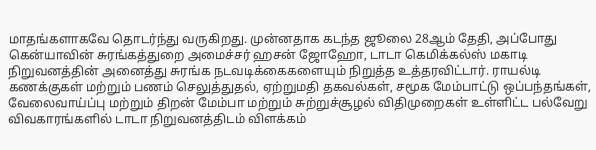மாதங்களாகவே தொடர்ந்து வருகிறது. முன்னதாக கடந்த ஜூலை 28ஆம் தேதி, அப்போது கென்யாவின் சுரங்கத்துறை அமைச்சர் ஹசன் ஜோஹோ, டாடா கெமிக்கல்ஸ் மகாடி நிறுவனத்தின் அனைத்து சுரங்க நடவடிக்கைகளையும் நிறுத்த உத்தரவிட்டார். ராயல்டி கணக்குகள் மற்றும் பணம் செலுத்துதல், ஏற்றுமதி தகவல்கள், சமூக மேம்பாட்டு ஒப்பந்தங்கள், வேலைவாய்ப்பு மற்றும் திறன் மேம்பா மற்றும் சுற்றுச்சூழல் விதிமுறைகள் உள்ளிட்ட பல்வேறு விவகாரங்களில் டாடா நிறுவனத்திடம் விளக்கம்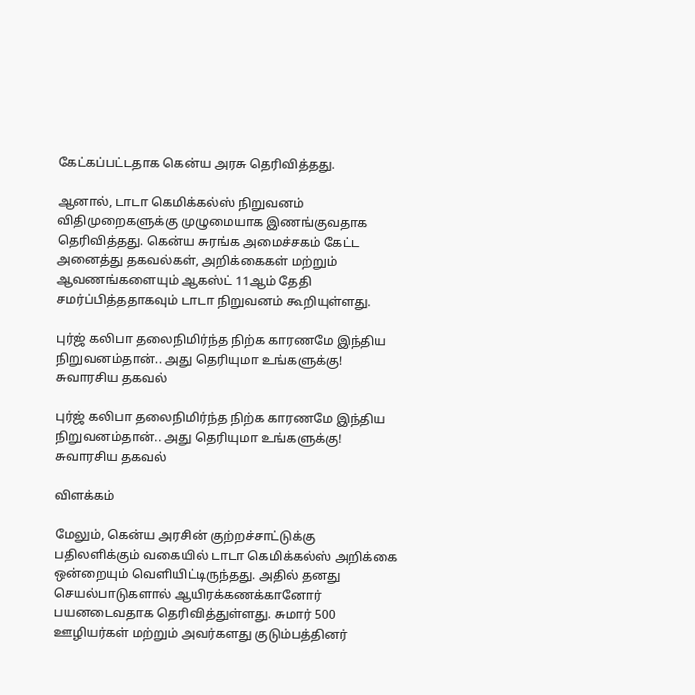கேட்கப்பட்டதாக கென்ய அரசு தெரிவித்தது.

ஆனால், டாடா கெமிக்கல்ஸ் நிறுவனம் விதிமுறைகளுக்கு முழுமையாக இணங்குவதாக தெரிவித்தது. கென்ய சுரங்க அமைச்சகம் கேட்ட அனைத்து தகவல்கள், அறிக்கைகள் மற்றும் ஆவணங்களையும் ஆகஸ்ட் 11ஆம் தேதி சமர்ப்பித்ததாகவும் டாடா நிறுவனம் கூறியுள்ளது.

புர்ஜ் கலிபா தலைநிமிர்ந்த நிற்க காரணமே இந்திய நிறுவனம்தான்.. அது தெரியுமா உங்களுக்கு! சுவாரசிய தகவல்

புர்ஜ் கலிபா தலைநிமிர்ந்த நிற்க காரணமே இந்திய நிறுவனம்தான்.. அது தெரியுமா உங்களுக்கு! சுவாரசிய தகவல்

விளக்கம்

மேலும், கென்ய அரசின் குற்றச்சாட்டுக்கு பதிலளிக்கும் வகையில் டாடா கெமிக்கல்ஸ் அறிக்கை ஒன்றையும் வெளியிட்டிருந்தது. அதில் தனது செயல்பாடுகளால் ஆயிரக்கணக்கானோர் பயனடைவதாக தெரிவித்துள்ளது. சுமார் 500 ஊழியர்கள் மற்றும் அவர்களது குடும்பத்தினர்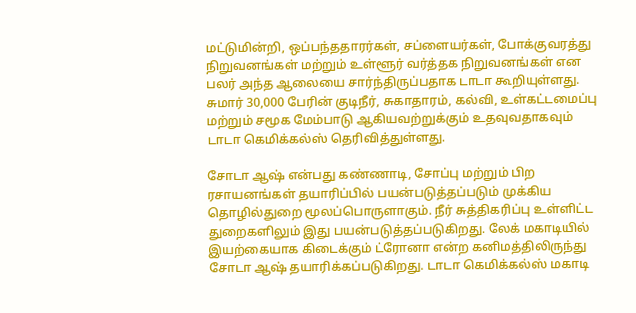மட்டுமின்றி, ஒப்பந்ததாரர்கள், சப்ளையர்கள், போக்குவரத்து நிறுவனங்கள் மற்றும் உள்ளூர் வர்த்தக நிறுவனங்கள் என பலர் அந்த ஆலையை சார்ந்திருப்பதாக டாடா கூறியுள்ளது. சுமார் 30,000 பேரின் குடிநீர், சுகாதாரம், கல்வி, உள்கட்டமைப்பு மற்றும் சமூக மேம்பாடு ஆகியவற்றுக்கும் உதவுவதாகவும் டாடா கெமிக்கல்ஸ் தெரிவித்துள்ளது.

சோடா ஆஷ் என்பது கண்ணாடி, சோப்பு மற்றும் பிற ரசாயனங்கள் தயாரிப்பில் பயன்படுத்தப்படும் முக்கிய தொழில்துறை மூலப்பொருளாகும். நீர் சுத்திகரிப்பு உள்ளிட்ட துறைகளிலும் இது பயன்படுத்தப்படுகிறது. லேக் மகாடியில் இயற்கையாக கிடைக்கும் ட்ரோனா என்ற கனிமத்திலிருந்து சோடா ஆஷ் தயாரிக்கப்படுகிறது. டாடா கெமிக்கல்ஸ் மகாடி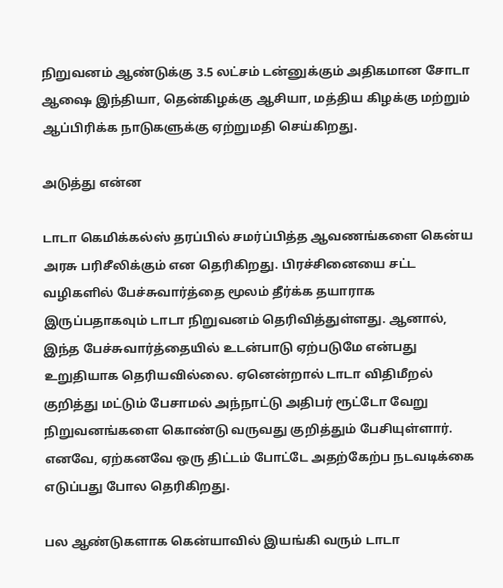நிறுவனம் ஆண்டுக்கு 3.5 லட்சம் டன்னுக்கும் அதிகமான சோடா ஆஷை இந்தியா, தென்கிழக்கு ஆசியா, மத்திய கிழக்கு மற்றும் ஆப்பிரிக்க நாடுகளுக்கு ஏற்றுமதி செய்கிறது.

அடுத்து என்ன

டாடா கெமிக்கல்ஸ் தரப்பில் சமர்ப்பித்த ஆவணங்களை கென்ய அரசு பரிசீலிக்கும் என தெரிகிறது. பிரச்சினையை சட்ட வழிகளில் பேச்சுவார்த்தை மூலம் தீர்க்க தயாராக இருப்பதாகவும் டாடா நிறுவனம் தெரிவித்துள்ளது. ஆனால், இந்த பேச்சுவார்த்தையில் உடன்பாடு ஏற்படுமே என்பது உறுதியாக தெரியவில்லை. ஏனென்றால் டாடா விதிமீறல் குறித்து மட்டும் பேசாமல் அந்நாட்டு அதிபர் ரூட்டோ வேறு நிறுவனங்களை கொண்டு வருவது குறித்தும் பேசியுள்ளார். எனவே, ஏற்கனவே ஒரு திட்டம் போட்டே அதற்கேற்ப நடவடிக்கை எடுப்பது போல தெரிகிறது.

பல ஆண்டுகளாக கென்யாவில் இயங்கி வரும் டாடா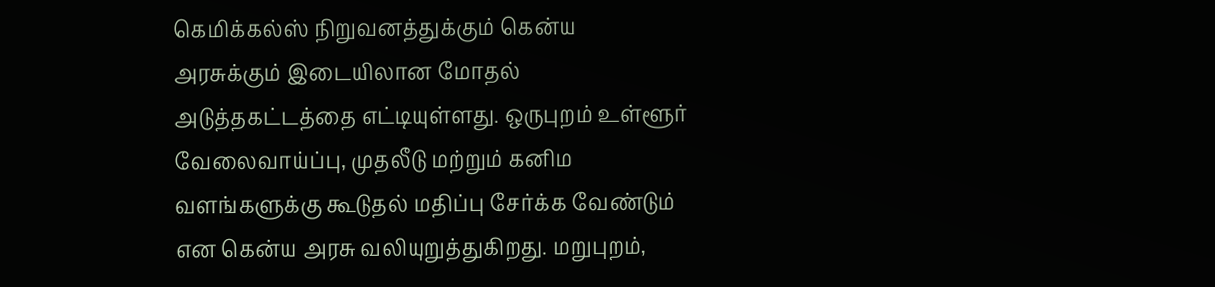கெமிக்கல்ஸ் நிறுவனத்துக்கும் கென்ய அரசுக்கும் இடையிலான மோதல் அடுத்தகட்டத்தை எட்டியுள்ளது. ஒருபுறம் உள்ளூர் வேலைவாய்ப்பு, முதலீடு மற்றும் கனிம வளங்களுக்கு கூடுதல் மதிப்பு சேர்க்க வேண்டும் என கென்ய அரசு வலியுறுத்துகிறது. மறுபுறம்,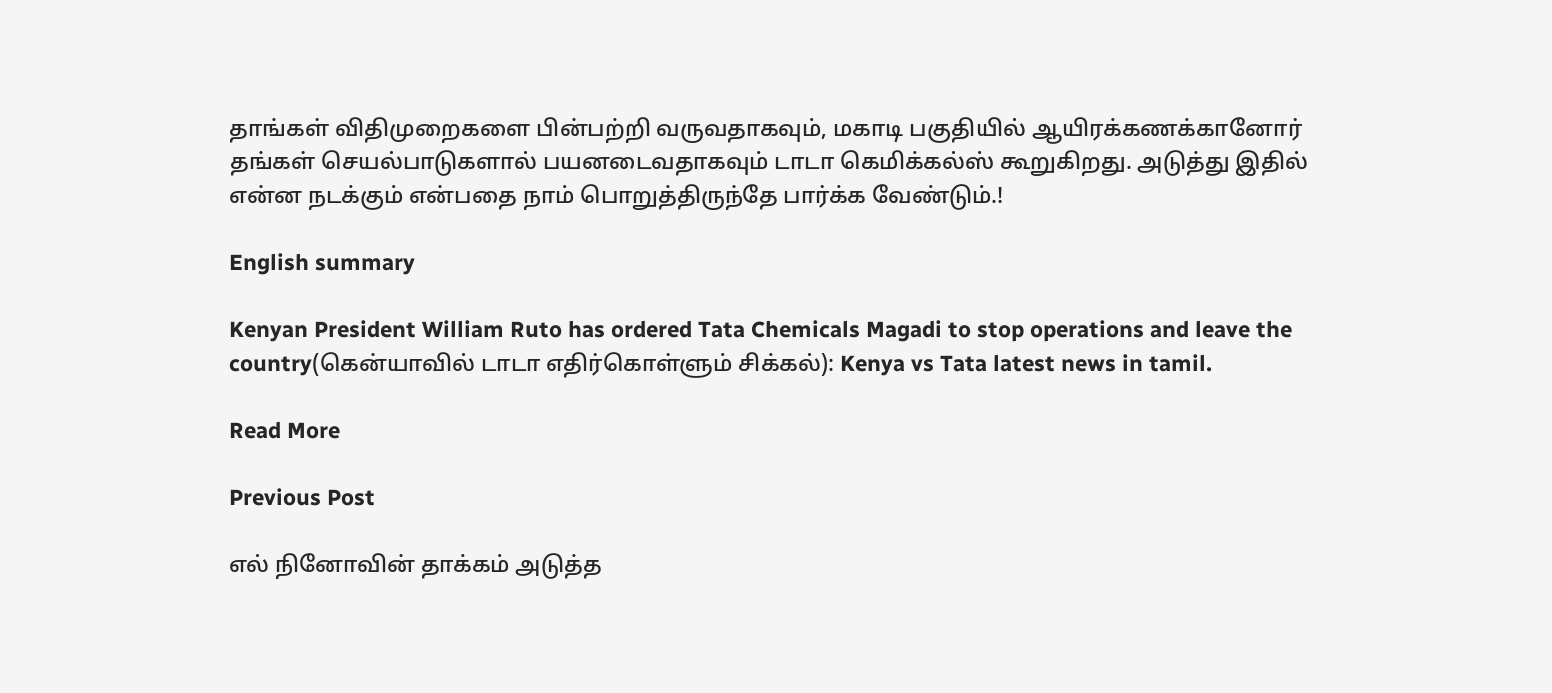தாங்கள் விதிமுறைகளை பின்பற்றி வருவதாகவும், மகாடி பகுதியில் ஆயிரக்கணக்கானோர் தங்கள் செயல்பாடுகளால் பயனடைவதாகவும் டாடா கெமிக்கல்ஸ் கூறுகிறது. அடுத்து இதில் என்ன நடக்கும் என்பதை நாம் பொறுத்திருந்தே பார்க்க வேண்டும்.!

English summary

Kenyan President William Ruto has ordered Tata Chemicals Magadi to stop operations and leave the country(கென்யாவில் டாடா எதிர்கொள்ளும் சிக்கல்): Kenya vs Tata latest news in tamil.

Read More

Previous Post

எல் நினோவின் தாக்கம் அடுத்த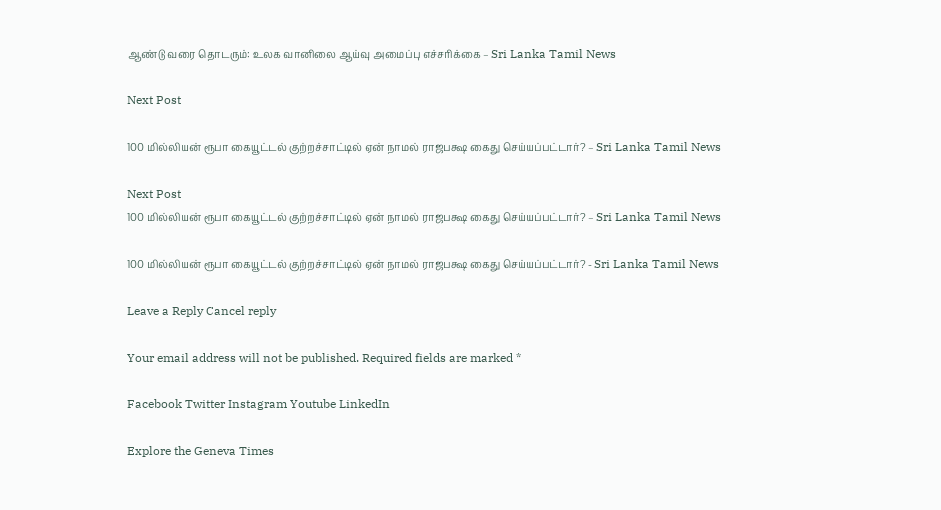ஆண்டு வரை தொடரும்: உலக வானிலை ஆய்வு அமைப்பு எச்சரிக்கை – Sri Lanka Tamil News

Next Post

100 மில்லியன் ரூபா கையூட்டல் குற்றச்சாட்டில் ஏன் நாமல் ராஜபக்ஷ கைது செய்யப்பட்டார்? – Sri Lanka Tamil News

Next Post
100 மில்லியன் ரூபா கையூட்டல் குற்றச்சாட்டில் ஏன் நாமல் ராஜபக்ஷ கைது செய்யப்பட்டார்? – Sri Lanka Tamil News

100 மில்லியன் ரூபா கையூட்டல் குற்றச்சாட்டில் ஏன் நாமல் ராஜபக்ஷ கைது செய்யப்பட்டார்? - Sri Lanka Tamil News

Leave a Reply Cancel reply

Your email address will not be published. Required fields are marked *

Facebook Twitter Instagram Youtube LinkedIn

Explore the Geneva Times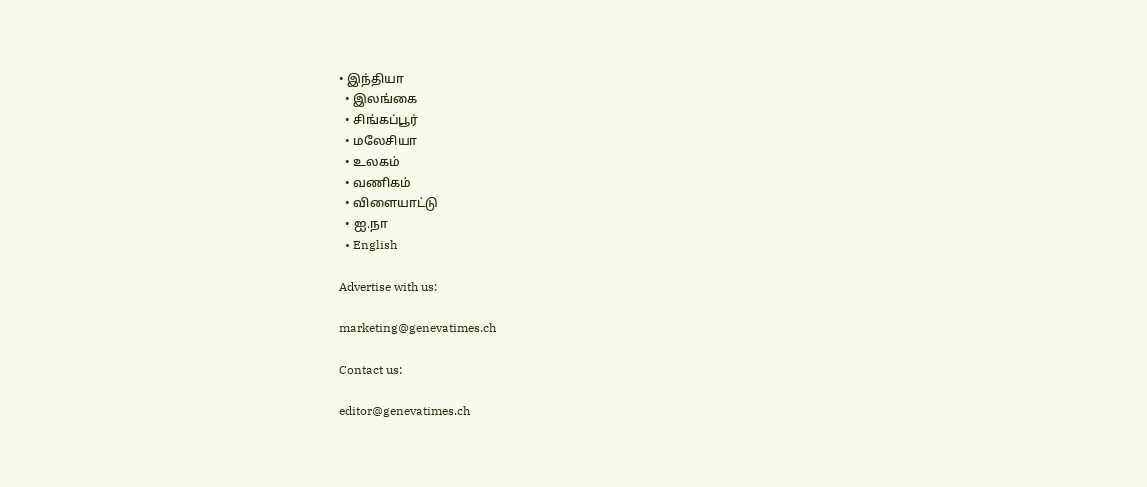• இந்தியா
  • இலங்கை
  • சிங்கப்பூர்
  • மலேசியா
  • உலகம்
  • வணிகம்
  • விளையாட்டு
  • ஐ.நா
  • English

Advertise with us:

marketing@genevatimes.ch

Contact us:

editor@genevatimes.ch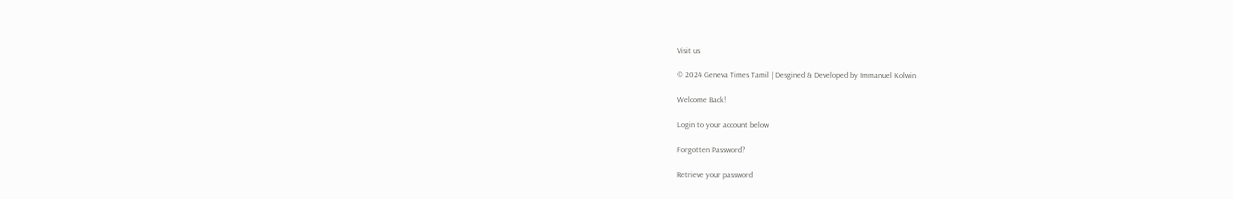Visit us

© 2024 Geneva Times Tamil | Desgined & Developed by Immanuel Kolwin

Welcome Back!

Login to your account below

Forgotten Password?

Retrieve your password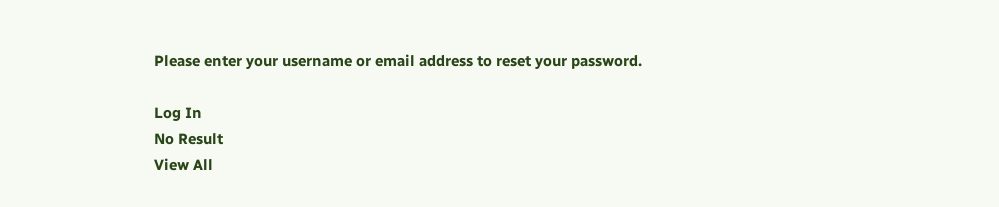Please enter your username or email address to reset your password.

Log In
No Result
View All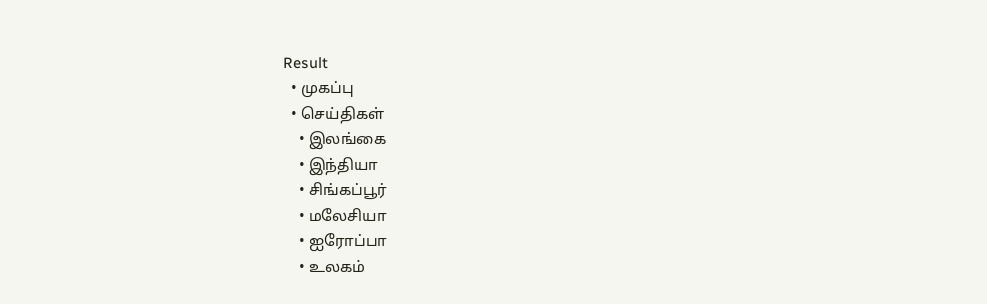Result
  • முகப்பு
  • செய்திகள்
    • இலங்கை
    • இந்தியா
    • சிங்கப்பூர்
    • மலேசியா
    • ஐரோப்பா
    • உலகம்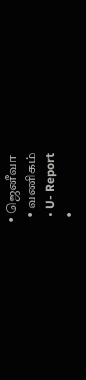• ஜெனீவா
  • வணிகம்
  • U- Report
  •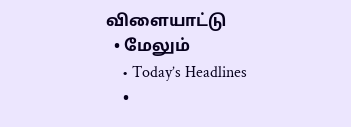விளையாட்டு
  • மேலும்
    • Today’s Headlines
    •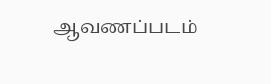ஆவணப்படம்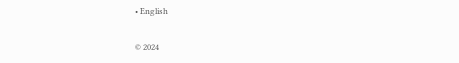• English

© 2024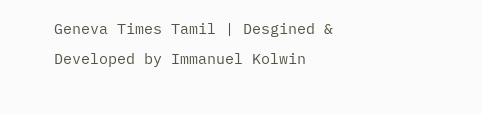Geneva Times Tamil | Desgined & Developed by Immanuel Kolwin